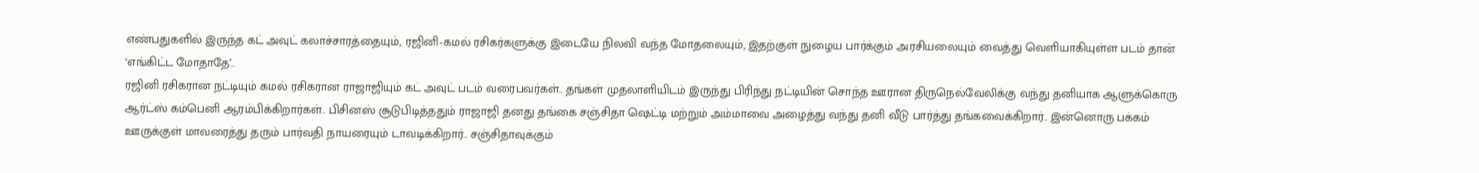எண்பதுகளில் இருந்த கட் அவுட் கலாச்சாரத்தையும், ரஜினி-கமல் ரசிகர்களுக்கு இடையே நிலவி வந்த மோதலையும், இதற்குள் நுழைய பார்க்கும் அரசியலையும் வைத்து வெளியாகியுள்ள படம் தான் ‘எங்கிட்ட மோதாதே’..
ரஜினி ரசிகரான நட்டியும் கமல் ரசிகரான ராஜாஜியும் கட் அவுட் படம் வரைபவர்கள்.. தங்கள் முதலாளியிடம் இருந்து பிரிந்து நட்டியின் சொந்த ஊரான திருநெல்வேலிக்கு வந்து தனியாக ஆளுக்கொரு ஆர்ட்ஸ் கம்பெனி ஆரம்பிக்கிறார்கள்.. பிசினஸ் சூடுபிடித்ததும் ராஜாஜி தனது தங்கை சஞ்சிதா ஷெட்டி மற்றும் அம்மாவை அழைத்து வந்து தனி வீடு பார்த்து தங்கவைக்கிறார்.. இன்னொரு பக்கம் ஊருக்குள் மாவரைத்து தரும் பார்வதி நாயரையும் டாவடிக்கிறார்.. சஞ்சிதாவுக்கும்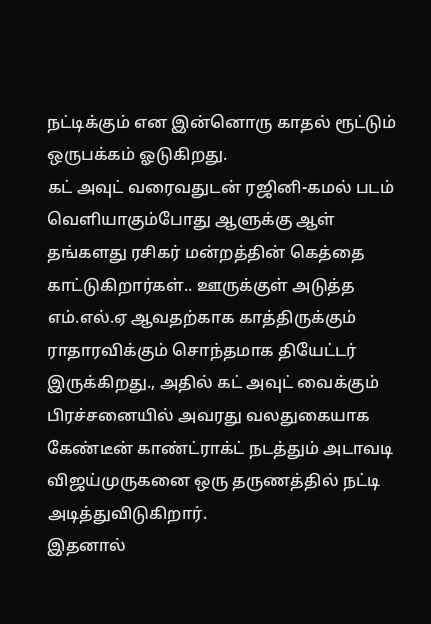நட்டிக்கும் என இன்னொரு காதல் ரூட்டும் ஒருபக்கம் ஓடுகிறது.
கட் அவுட் வரைவதுடன் ரஜினி-கமல் படம் வெளியாகும்போது ஆளுக்கு ஆள் தங்களது ரசிகர் மன்றத்தின் கெத்தை காட்டுகிறார்கள்.. ஊருக்குள் அடுத்த எம்.எல்.ஏ ஆவதற்காக காத்திருக்கும் ராதாரவிக்கும் சொந்தமாக தியேட்டர் இருக்கிறது., அதில் கட் அவுட் வைக்கும் பிரச்சனையில் அவரது வலதுகையாக கேண்டீன் காண்ட்ராக்ட் நடத்தும் அடாவடி விஜய்முருகனை ஒரு தருணத்தில் நட்டி அடித்துவிடுகிறார்.
இதனால்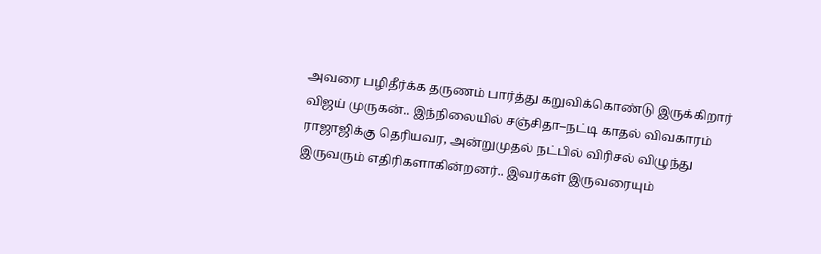அவரை பழிதீர்க்க தருணம் பார்த்து கறுவிக்கொண்டு இருக்கிறார் விஜய் முருகன்.. இந்நிலையில் சஞ்சிதா–நட்டி காதல் விவகாரம் ராஜாஜிக்கு தெரியவர, அன்றுமுதல் நட்பில் விரிசல் விழுந்து இருவரும் எதிரிகளாகின்றனர்.. இவர்கள் இருவரையும்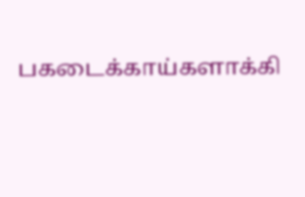பகடைக்காய்களாக்கி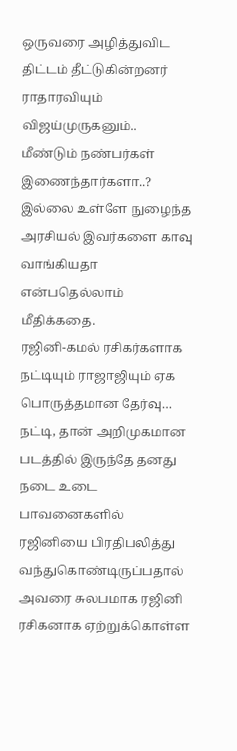ஒருவரை அழித்துவிட திட்டம் தீட்டுகின்றனர் ராதாரவியும் விஜய்முருகனும்.. மீண்டும் நண்பர்கள் இணைந்தார்களா..? இல்லை உள்ளே நுழைந்த அரசியல் இவர்களை காவு வாங்கியதா என்பதெல்லாம் மீதிக்கதை.
ரஜினி-கமல் ரசிகர்களாக நட்டியும் ராஜாஜியும் ஏக பொருத்தமான தேர்வு… நட்டி, தான் அறிமுகமான படத்தில் இருந்தே தனது நடை உடை பாவனைகளில் ரஜினியை பிரதிபலித்து வந்துகொண்டிருப்பதால் அவரை சுலபமாக ரஜினி ரசிகனாக ஏற்றுக்கொள்ள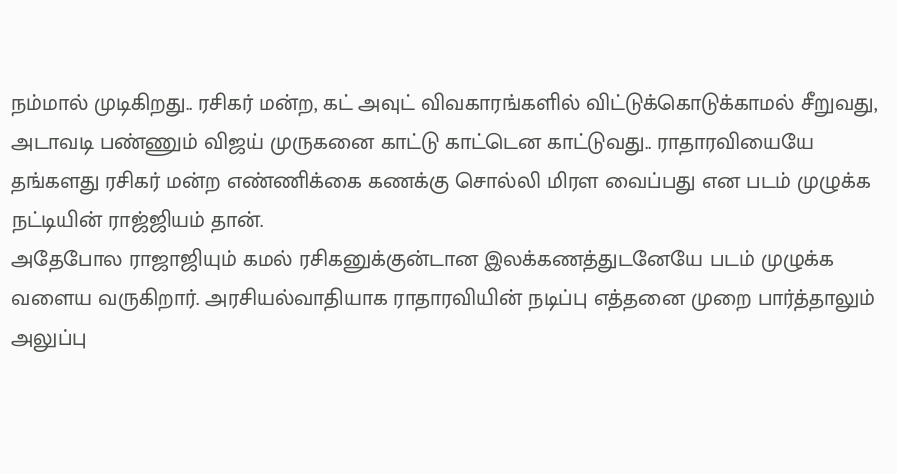நம்மால் முடிகிறது.. ரசிகர் மன்ற, கட் அவுட் விவகாரங்களில் விட்டுக்கொடுக்காமல் சீறுவது, அடாவடி பண்ணும் விஜய் முருகனை காட்டு காட்டென காட்டுவது.. ராதாரவியையே தங்களது ரசிகர் மன்ற எண்ணிக்கை கணக்கு சொல்லி மிரள வைப்பது என படம் முழுக்க நட்டியின் ராஜ்ஜியம் தான்.
அதேபோல ராஜாஜியும் கமல் ரசிகனுக்குன்டான இலக்கணத்துடனேயே படம் முழுக்க வளைய வருகிறார். அரசியல்வாதியாக ராதாரவியின் நடிப்பு எத்தனை முறை பார்த்தாலும் அலுப்பு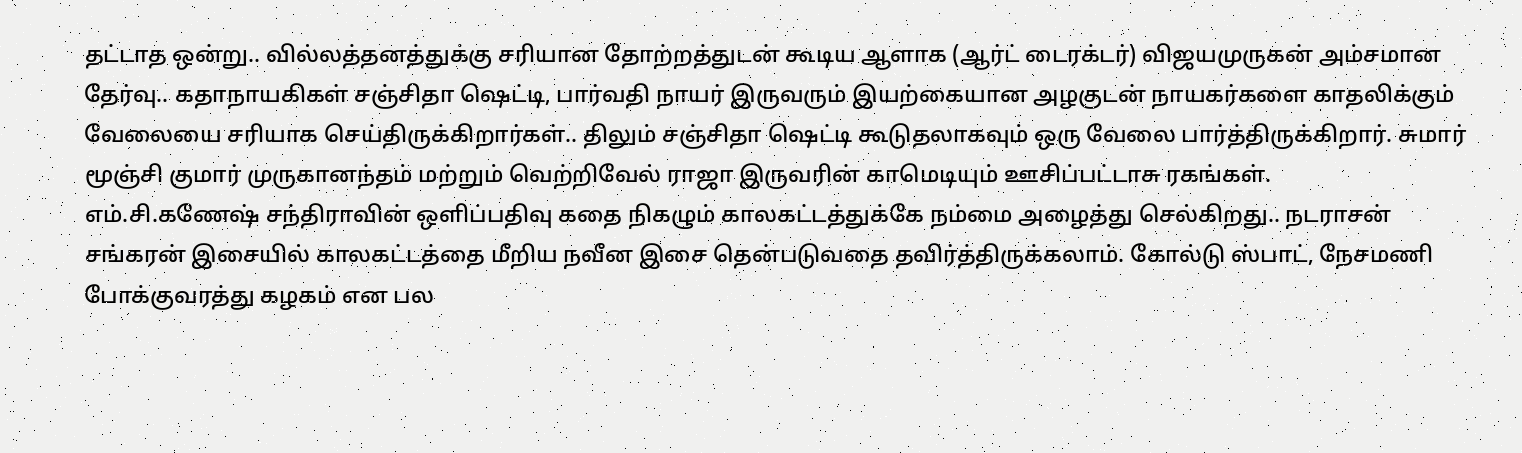தட்டாத ஒன்று.. வில்லத்தனத்துக்கு சரியான தோற்றத்துடன் கூடிய ஆளாக (ஆர்ட் டைரக்டர்) விஜயமுருகன் அம்சமான தேர்வு.. கதாநாயகிகள் சஞ்சிதா ஷெட்டி, பார்வதி நாயர் இருவரும் இயற்கையான அழகுடன் நாயகர்களை காதலிக்கும் வேலையை சரியாக செய்திருக்கிறார்கள்.. திலும் சஞ்சிதா ஷெட்டி கூடுதலாகவும் ஒரு வேலை பார்த்திருக்கிறார். சுமார் மூஞ்சி குமார் முருகானந்தம் மற்றும் வெற்றிவேல் ராஜா இருவரின் காமெடியும் ஊசிப்பட்டாசு ரகங்கள்.
எம்.சி.கணேஷ் சந்திராவின் ஒளிப்பதிவு கதை நிகழும் காலகட்டத்துக்கே நம்மை அழைத்து செல்கிறது.. நடராசன் சங்கரன் இசையில் காலகட்டத்தை மீறிய நவீன இசை தென்படுவதை தவிர்த்திருக்கலாம். கோல்டு ஸ்பாட், நேசமணி போக்குவரத்து கழகம் என பல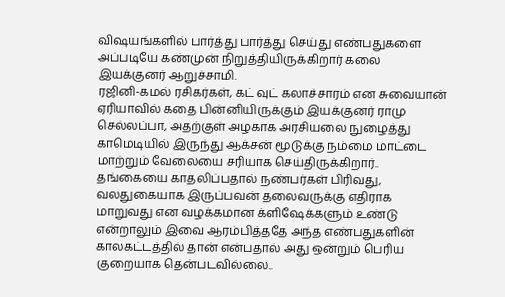விஷயங்களில் பார்த்து பார்த்து செய்து எண்பதுகளை அப்படியே கண்முன் நிறுத்தியிருக்கிறார் கலை இயக்குனர் ஆறுச்சாமி.
ரஜினி-கமல் ரசிகர்கள், கட் வுட் கலாச்சாரம் என சுவையான் ஏரியாவில் கதை பின்னியிருக்கும் இயக்குனர் ராமு செல்லப்பா, அதற்குள் அழகாக அரசியலை நுழைத்து காமெடியில் இருந்து ஆக்சன் மூடுக்கு நம்மை மாட்டை மாற்றும் வேலையை சரியாக செய்திருக்கிறார்.. தங்கையை காதலிப்பதால் நண்பர்கள் பிரிவது, வலதுகையாக இருப்பவன் தலைவருக்கு எதிராக மாறுவது என வழக்கமான க்ளிஷேக்களும் உண்டு என்றாலும் இவை ஆரம்பித்ததே அந்த எண்பதுகளின் காலகட்டத்தில் தான் என்பதால் அது ஒன்றும் பெரிய குறையாக தென்படவில்லை..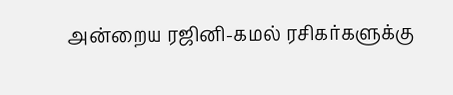அன்றைய ரஜினி-கமல் ரசிகர்களுக்கு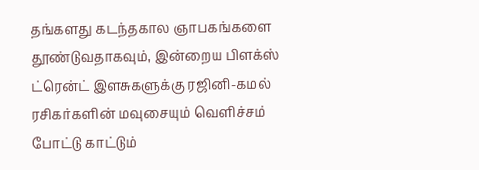தங்களது கடந்தகால ஞாபகங்களை தூண்டுவதாகவும், இன்றைய பிளக்ஸ் ட்ரென்ட் இளசுகளுக்கு ரஜினி-கமல் ரசிகர்களின் மவுசையும் வெளிச்சம் போட்டு காட்டும்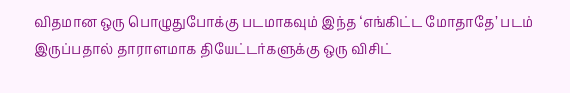விதமான ஒரு பொழுதுபோக்கு படமாகவும் இந்த ‘எங்கிட்ட மோதாதே’ படம் இருப்பதால் தாராளமாக தியேட்டர்களுக்கு ஒரு விசிட்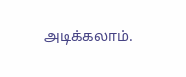அடிக்கலாம்.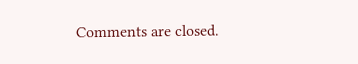Comments are closed.